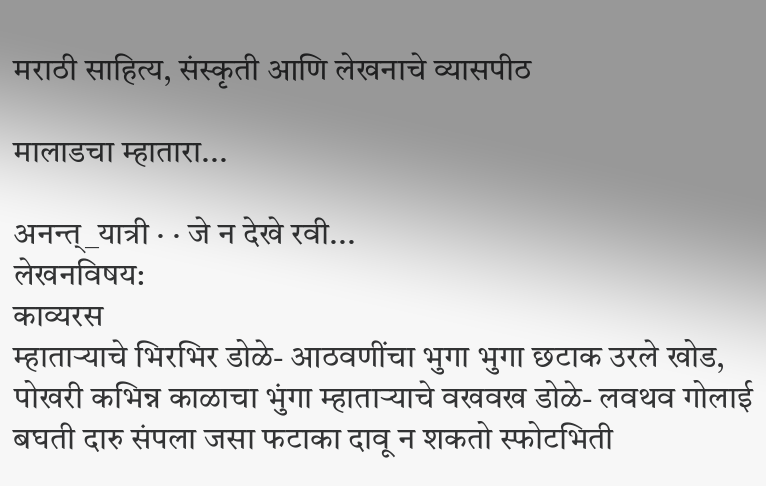मराठी साहित्य, संस्कृती आणि लेखनाचे व्यासपीठ

मालाडचा म्हातारा...

अनन्त्_यात्री · · जे न देखे रवी...
लेखनविषय:
काव्यरस
म्हातार्‍याचे भिरभिर डोळे- आठवणींचा भुगा भुगा छटाक उरले खोड, पोखरी कभिन्न काळाचा भुंगा म्हातार्‍याचे वखवख डोळे- लवथव गोलाई बघती दारु संपला जसा फटाका दावू न शकतो स्फोटभिती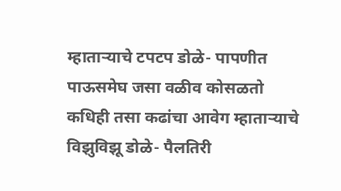म्हातार्‍याचे टपटप डोळे- पापणीत पाऊसमेघ जसा वळीव कोसळतो कधिही तसा कढांचा आवेग म्हातार्‍याचे विझुविझू डोळे- पैलतिरी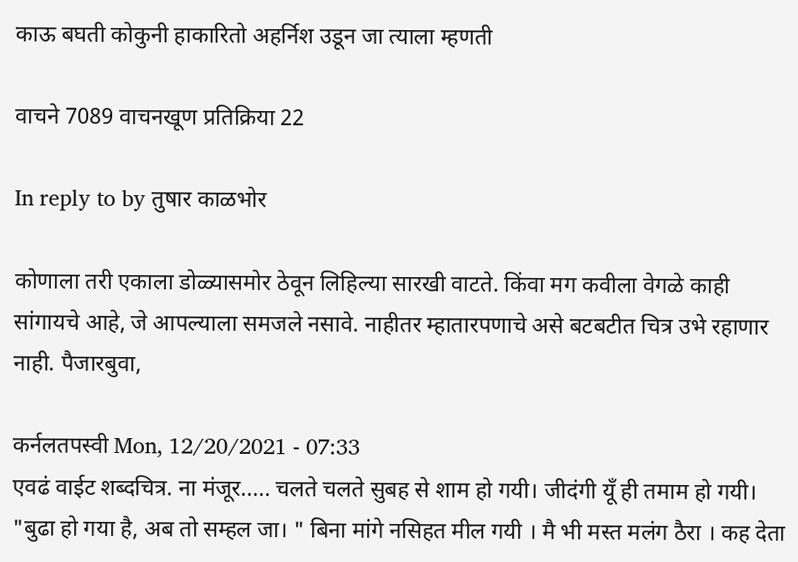काऊ बघती कोकुनी हाकारितो अहर्निश उडून जा त्याला म्हणती

वाचने 7089 वाचनखूण प्रतिक्रिया 22

In reply to by तुषार काळभोर

कोणाला तरी एकाला डोळ्यासमोर ठेवून लिहिल्या सारखी वाटते. किंवा मग कवीला वेगळे काही सांगायचे आहे, जे आपल्याला समजले नसावे. नाहीतर म्हातारपणाचे असे बटबटीत चित्र उभे रहाणार नाही. पैजारबुवा,

कर्नलतपस्वी Mon, 12/20/2021 - 07:33
एवढं वाईट शब्दचित्र. ना मंजूर..... चलते चलते सुबह से शाम हो गयी। जीदंगी यूँ ही तमाम हो गयी। "बुढा हो गया है, अब तो सम्हल जा। " बिना मांगे नसिहत मील गयी । मै भी मस्त मलंग ठैरा । कह देता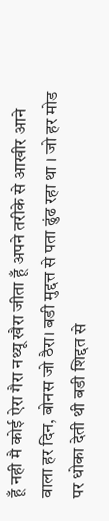हूँ नही मै कोई ऐरा गैरा नथ्यू खैरा जीता हूँ अपने तरीके से आखीर आने वाला हर दिन, बोनस जो ठैरा। बडी मुद्दत्त से पता ढुंढ रहा था । जो हर मोड पर धोका देती थी बडी शिद्दत से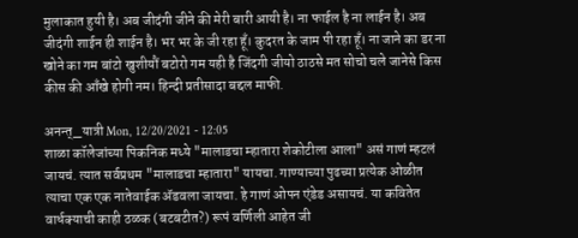मुलाकात हुयी है। अब जीदंगी जीने की मेरी बारी आयी है। ना फाईल है ना लाईन है। अब जीदंगी शाईन ही शाईन है। भर भर के जी रहा हूँ। कुदरत के जाम पी रहा हूँ। ना जाने का डर ना खोने का गम बांटो खुशीयौं बटोरो गम यही है जिंदगी जीयो ठाठसे मत सोचो चले जानेसे किस कीस की आँखे होगी नम। हिन्दी प्रतीसादा बद्दल माफी.

अनन्त्_यात्री Mon, 12/20/2021 - 12:05
शाळा कॉलेजांच्या पिकनिक मध्ये "मालाडचा म्हातारा शेकोटीला आला" असं गाणं म्हटलं जायचं. त्यात सर्वप्रथम "मालाडचा म्हातारा" यायचा. गाण्याच्या पुढच्या प्रत्येक ओळीत त्याचा एक एक नातेवाईक ॲडवला जायचा. हे गाणं ओपन एंडेड असायचं. या कवितेत वार्धक्याची काही ठळक (बटबटीत?) रूपं वर्णिली आहेत जी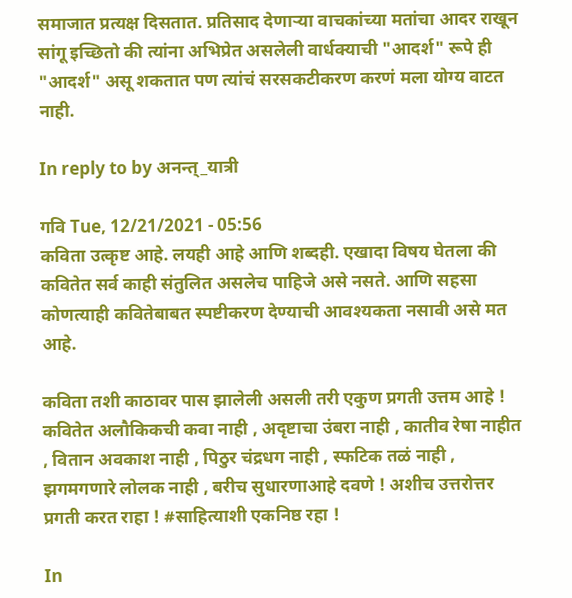समाजात प्रत्यक्ष दिसतात. प्रतिसाद देणार्‍या वाचकांच्या मतांचा आदर राखून सांगू इच्छितो की त्यांना अभिप्रेत असलेली वार्धक्याची "आदर्श" रूपे ही "आदर्श" असू शकतात पण त्यांचं सरसकटीकरण करणं मला योग्य वाटत नाही.

In reply to by अनन्त्_यात्री

गवि Tue, 12/21/2021 - 05:56
कविता उत्कृष्ट आहे. लयही आहे आणि शब्दही. एखादा विषय घेतला की कवितेत सर्व काही संतुलित असलेच पाहिजे असे नसते. आणि सहसा कोणत्याही कवितेबाबत स्पष्टीकरण देण्याची आवश्यकता नसावी असे मत आहे.

कविता तशी काठावर पास झालेली असली तरी एकुण प्रगती उत्तम आहे ! कवितेत अलौकिकची कवा नाही , अदृष्टाचा उंबरा नाही , कातीव रेषा नाहीत , वितान अवकाश नाही , पिठुर चंद्रधग नाही , स्फटिक तळं नाही , झगमगणारे लोलक नाही , बरीच सुधारणाआहे दवणे ! अशीच उत्तरोत्तर प्रगती करत राहा ! #साहित्याशी एकनिष्ठ रहा !

In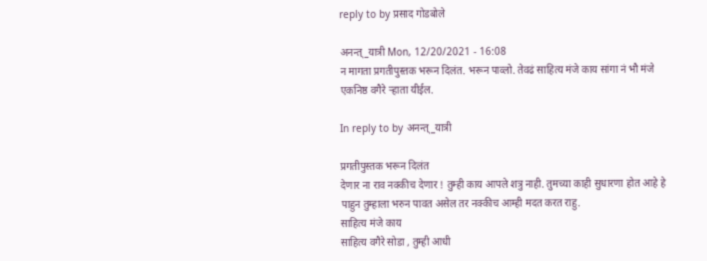reply to by प्रसाद गोडबोले

अनन्त्_यात्री Mon, 12/20/2021 - 16:08
न मागता प्रगतीपुस्तक भरून दिलंत. भरून पाव्लो. तेवढं साहित्य मंजे काय सांगा नं भौ मंजे एकनिष्ठ वगैरे र्‍हाता यीईल.

In reply to by अनन्त्_यात्री

प्रगतीपुस्तक भरून दिलंत
देणार ना राव नक्कीच देणार ! तुम्ही काय आपले शत्रु नाही. तुमच्या काही सुधारणा होत आहे हे पाहुन तुम्हाला भरुन पावत असेल तर नक्कीच आम्ही मदत करत राहु.
साहित्य मंजे काय
साहित्य वगैरे सोडा , तुम्ही आधी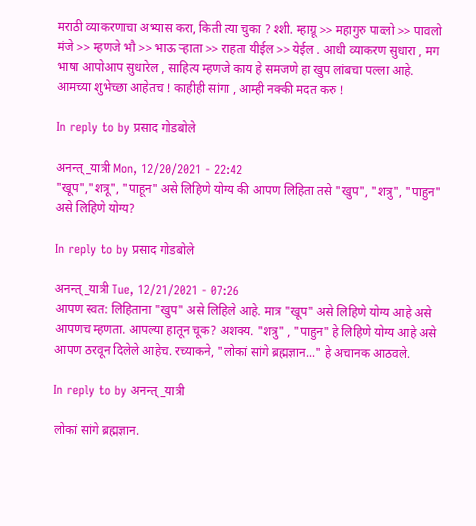मराठी व्याकरणाचा अभ्यास करा, किती त्या चुका ? श्शी. म्हाग्रू >> महागुरु पाव्लो >> पावलो मंजे >> म्हणजे भौ >> भाऊ र्‍हाता >> राहता यीईल >> येईल . आधी व्याकरण सुधारा , मग भाषा आपोआप सुधारेल , साहित्य म्हणजे काय हे समजणे हा खुप लांबचा पल्ला आहे. आमच्या शुभेच्छा आहेतच ! काहीही सांगा , आम्ही नक्की मदत करु !

In reply to by प्रसाद गोडबोले

अनन्त्_यात्री Mon, 12/20/2021 - 22:42
"खूप","शत्रू", "पाहून" असे लिहिणे योग्य की आपण लिहिता तसे "खुप", "शत्रु", "पाहुन" असे लिहिणे योग्य?

In reply to by प्रसाद गोडबोले

अनन्त्_यात्री Tue, 12/21/2021 - 07:26
आपण स्वत: लिहिताना "खुप" असे लिहिले आहे. मात्र "खूप" असे लिहिणे योग्य आहे असे आपणच म्हणता. आपल्या हातून चूक? अशक्य. "शत्रु" , "पाहुन" हे लिहिणे योग्य आहे असे आपण ठरवून दिलेले आहेच. रच्याकने, "लोकां सांगे ब्रह्मज्ञान..." हे अचानक आठवले.

In reply to by अनन्त्_यात्री

लोकां सांगे ब्रह्मज्ञान.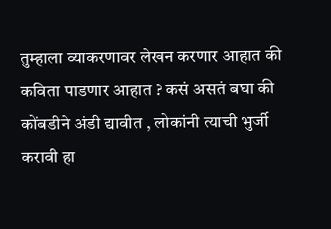तुम्हाला व्याकरणावर लेखन करणार आहात की कविता पाडणार आहात ? कसं असतं बघा की कोंबडीने अंडी द्यावीत , लोकांनी त्याची भुर्जी करावी हा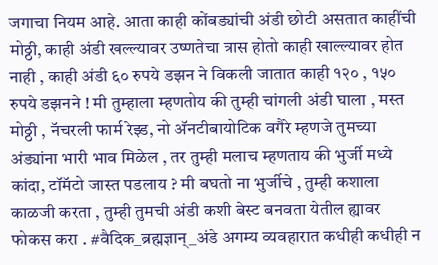जगाचा नियम आहे. आता काही कोंबड्यांची अंडी छोटी असतात काहींची मोठ्ठी, काही अंडी खल्ल्यावर उष्णतेचा त्रास होतो काही खाल्ल्यावर होत नाही , काही अंडी ६० रुपये डझन ने विकली जातात काही १२० , १५० रुपये डझनने ! मी तुम्हाला म्हणतोय की तुम्ही चांगली अंडी घाला , मस्त मोठ्ठी , नॅचरली फार्म रेझ्ड, नो अ‍ॅनटीबायोटिक वगैरे म्हणजे तुमच्या अंड्यांना भारी भाव मिळेल , तर तुम्ही मलाच म्हणताय की भुर्जी मध्ये कांदा, टॉमॅटो जास्त पडलाय ? मी बघतो ना भुर्जीचे , तुम्ही कशाला काळजी करता , तुम्ही तुमची अंडी कशी बेस्ट बनवता येतील ह्यावर फोकस करा . #वैदिक_ब्रह्मज्ञान्_अंडे अगम्य व्यवहारात कधीही कधीही न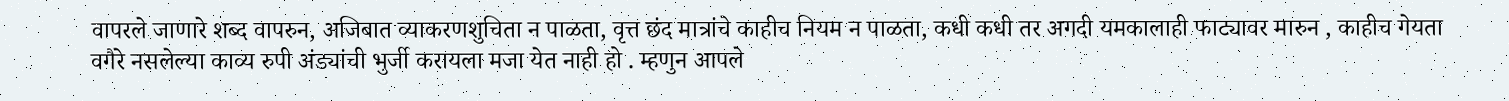वापरले जाणारे शब्द वापरुन, अजिबात व्याकरणशुचिता न पाळता, वृत्त छंद मात्रांचे काहीच नियम न पाळता, कधी कधी तर अगदी यमकालाही फाट्यावर मारुन , काहीच गेयता वगैरे नसलेल्या काव्य रुपी अंड्यांची भुर्जी करायला मजा येत नाही हो . म्हणुन आपले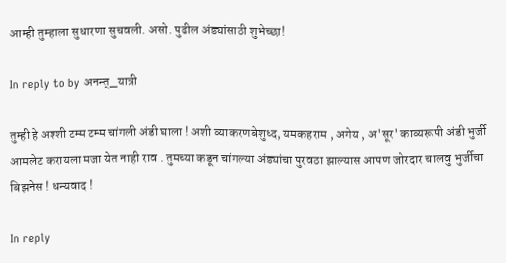आम्ही तुम्हाला सुधारणा सुचवली. असो. पुढील अंड्यांसाठी शुभेच्छा!

In reply to by अनन्त्_यात्री

तुम्ही हे अश्शी टम्म टम्म चांगली अंडी घाला ! अशी व्याकरणबेशुध्द, यमकहराम , अगेय , अ'सूर' काव्यरूपी अंडी भुर्जी आमलेट करायला मजा येत नाही राव . तुमच्या कडून चांगल्या अंड्यांचा पुरवठा झाल्यास आपण जोरदार चालवु भुर्जीचा बिझनेस ! धन्यवाद !

In reply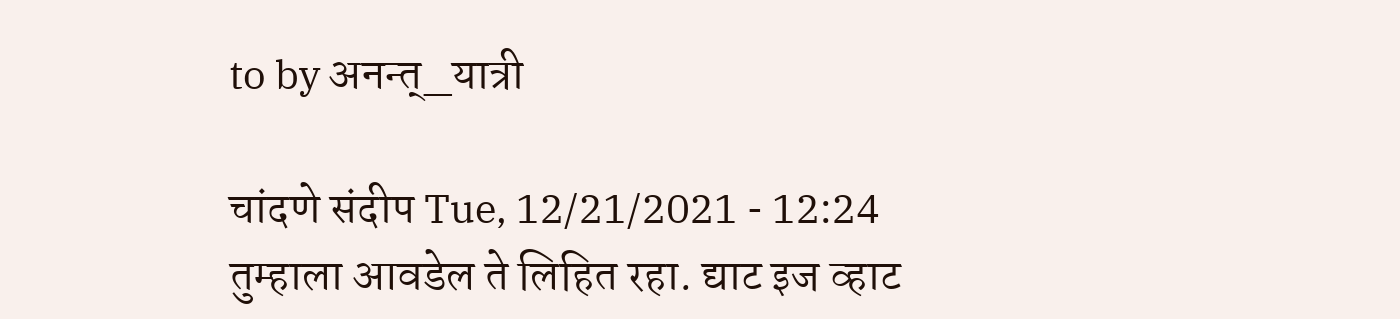to by अनन्त्_यात्री

चांदणे संदीप Tue, 12/21/2021 - 12:24
तुम्हाला आवडेल ते लिहित रहा. द्याट इज व्हाट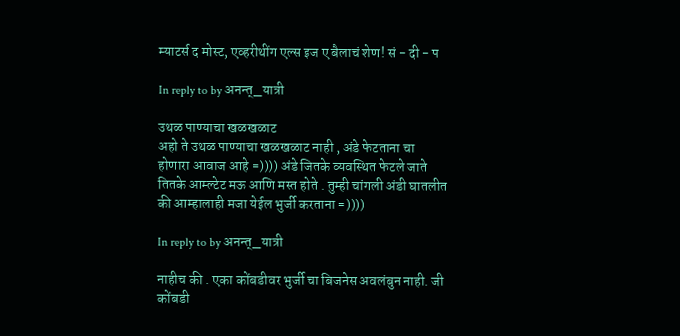म्याटर्स द मोस्ट, एव्हरीथींग एल्स इज ए बैलाचं शेण! सं - दी - प

In reply to by अनन्त्_यात्री

उथळ पाण्याचा खळखळाट
अहो ते उथळ पाण्याचा खळखळाट नाही , अंडे फेटताना चा होणारा आवाज आहे =)))) अंडे जितके व्यवस्थित फेटले जाते तितके आम्ल्टेट मऊ आणि मस्त होते . तुम्ही चांगली अंडी घातलीत की आम्हालाही मजा येईल भुर्जी करताना =))))

In reply to by अनन्त्_यात्री

नाहीच की . एका कोंबडीवर भुर्जी चा बिजनेस अवलंबुन नाही. जी कोंबडी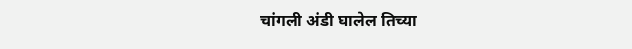चांगली अंडी घालेल तिच्या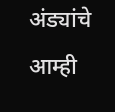अंड्यांचे आम्ही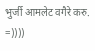भुर्जी आमलेट वगैरे करु. =))))